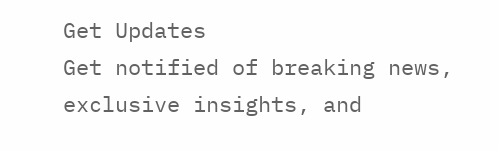Get Updates
Get notified of breaking news, exclusive insights, and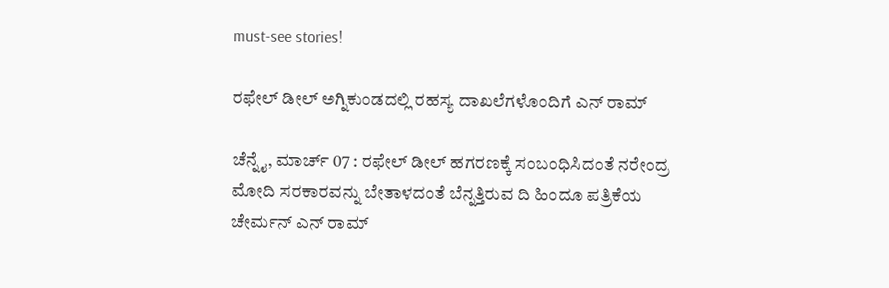must-see stories!

ರಫೇಲ್ ಡೀಲ್ ಅಗ್ನಿಕುಂಡದಲ್ಲಿ ರಹಸ್ಯ ದಾಖಲೆಗಳೊಂದಿಗೆ ಎನ್ ರಾಮ್

ಚೆನ್ನೈ, ಮಾರ್ಚ್ 07 : ರಫೇಲ್ ಡೀಲ್ ಹಗರಣಕ್ಕೆ ಸಂಬಂಧಿಸಿದಂತೆ ನರೇಂದ್ರ ಮೋದಿ ಸರಕಾರವನ್ನು ಬೇತಾಳದಂತೆ ಬೆನ್ನತ್ತಿರುವ ದಿ ಹಿಂದೂ ಪತ್ರಿಕೆಯ ಚೇರ್ಮನ್ ಎನ್ ರಾಮ್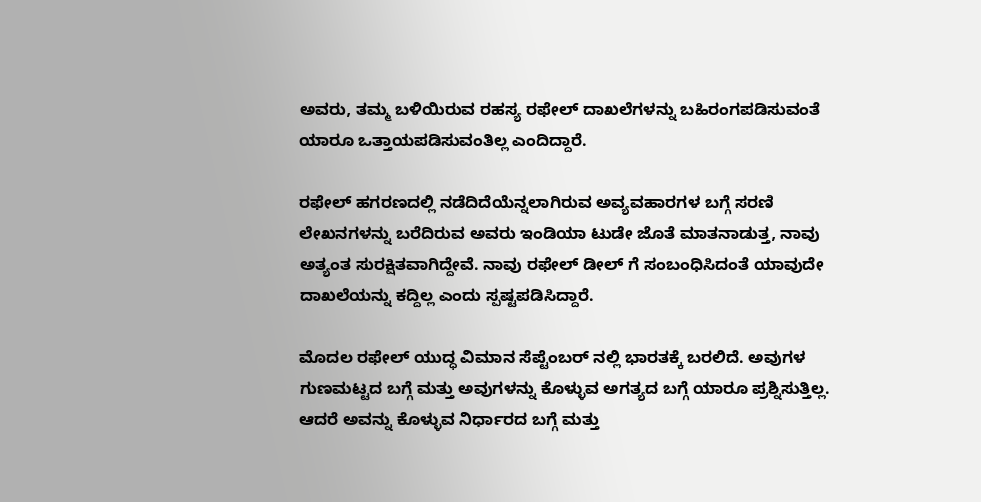ಅವರು, ತಮ್ಮ ಬಳಿಯಿರುವ ರಹಸ್ಯ ರಫೇಲ್ ದಾಖಲೆಗಳನ್ನು ಬಹಿರಂಗಪಡಿಸುವಂತೆ ಯಾರೂ ಒತ್ತಾಯಪಡಿಸುವಂತಿಲ್ಲ ಎಂದಿದ್ದಾರೆ.

ರಫೇಲ್ ಹಗರಣದಲ್ಲಿ ನಡೆದಿದೆಯೆನ್ನಲಾಗಿರುವ ಅವ್ಯವಹಾರಗಳ ಬಗ್ಗೆ ಸರಣಿ ಲೇಖನಗಳನ್ನು ಬರೆದಿರುವ ಅವರು ಇಂಡಿಯಾ ಟುಡೇ ಜೊತೆ ಮಾತನಾಡುತ್ತ, ನಾವು ಅತ್ಯಂತ ಸುರಕ್ಷಿತವಾಗಿದ್ದೇವೆ. ನಾವು ರಫೇಲ್ ಡೀಲ್ ಗೆ ಸಂಬಂಧಿಸಿದಂತೆ ಯಾವುದೇ ದಾಖಲೆಯನ್ನು ಕದ್ದಿಲ್ಲ ಎಂದು ಸ್ಪಷ್ಟಪಡಿಸಿದ್ದಾರೆ.

ಮೊದಲ ರಫೇಲ್ ಯುದ್ಧ ವಿಮಾನ ಸೆಪ್ಟೆಂಬರ್ ನಲ್ಲಿ ಭಾರತಕ್ಕೆ ಬರಲಿದೆ. ಅವುಗಳ ಗುಣಮಟ್ಟದ ಬಗ್ಗೆ ಮತ್ತು ಅವುಗಳನ್ನು ಕೊಳ್ಳುವ ಅಗತ್ಯದ ಬಗ್ಗೆ ಯಾರೂ ಪ್ರಶ್ನಿಸುತ್ತಿಲ್ಲ. ಆದರೆ ಅವನ್ನು ಕೊಳ್ಳುವ ನಿರ್ಧಾರದ ಬಗ್ಗೆ ಮತ್ತು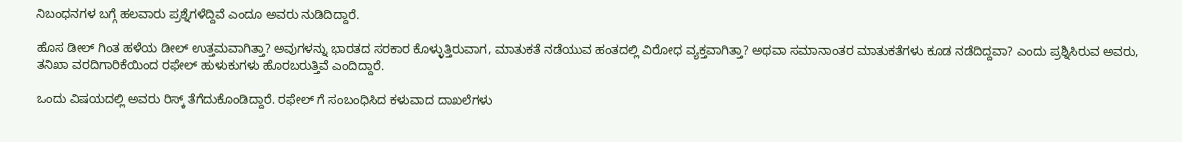ನಿಬಂಧನಗಳ ಬಗ್ಗೆ ಹಲವಾರು ಪ್ರಶ್ನೆಗಳೆದ್ದಿವೆ ಎಂದೂ ಅವರು ನುಡಿದಿದ್ದಾರೆ.

ಹೊಸ ಡೀಲ್ ಗಿಂತ ಹಳೆಯ ಡೀಲ್ ಉತ್ತಮವಾಗಿತ್ತಾ? ಅವುಗಳನ್ನು ಭಾರತದ ಸರಕಾರ ಕೊಳ್ಳುತ್ತಿರುವಾಗ, ಮಾತುಕತೆ ನಡೆಯುವ ಹಂತದಲ್ಲಿ ವಿರೋಧ ವ್ಯಕ್ತವಾಗಿತ್ತಾ? ಅಥವಾ ಸಮಾನಾಂತರ ಮಾತುಕತೆಗಳು ಕೂಡ ನಡೆದಿದ್ದವಾ? ಎಂದು ಪ್ರಶ್ನಿಸಿರುವ ಅವರು, ತನಿಖಾ ವರದಿಗಾರಿಕೆಯಿಂದ ರಫೇಲ್ ಹುಳುಕುಗಳು ಹೊರಬರುತ್ತಿವೆ ಎಂದಿದ್ದಾರೆ.

ಒಂದು ವಿಷಯದಲ್ಲಿ ಅವರು ರಿಸ್ಕ್ ತೆಗೆದುಕೊಂಡಿದ್ದಾರೆ. ರಫೇಲ್ ಗೆ ಸಂಬಂಧಿಸಿದ ಕಳುವಾದ ದಾಖಲೆಗಳು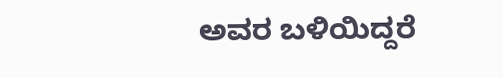ಅವರ ಬಳಿಯಿದ್ದರೆ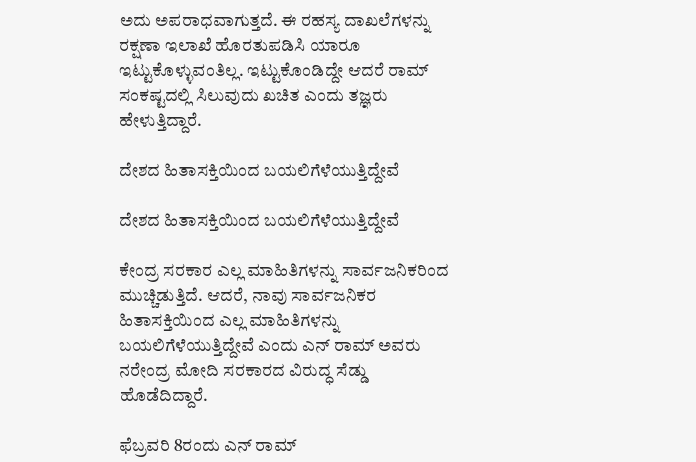ಅದು ಅಪರಾಧವಾಗುತ್ತದೆ. ಈ ರಹಸ್ಯ ದಾಖಲೆಗಳನ್ನು ರಕ್ಷಣಾ ಇಲಾಖೆ ಹೊರತುಪಡಿಸಿ ಯಾರೂ ಇಟ್ಟುಕೊಳ್ಳುವಂತಿಲ್ಲ. ಇಟ್ಟುಕೊಂಡಿದ್ದೇ ಆದರೆ ರಾಮ್ ಸಂಕಷ್ಟದಲ್ಲಿ ಸಿಲುವುದು ಖಚಿತ ಎಂದು ತಜ್ಞರು ಹೇಳುತ್ತಿದ್ದಾರೆ.

ದೇಶದ ಹಿತಾಸಕ್ತಿಯಿಂದ ಬಯಲಿಗೆಳೆಯುತ್ತಿದ್ದೇವೆ

ದೇಶದ ಹಿತಾಸಕ್ತಿಯಿಂದ ಬಯಲಿಗೆಳೆಯುತ್ತಿದ್ದೇವೆ

ಕೇಂದ್ರ ಸರಕಾರ ಎಲ್ಲ ಮಾಹಿತಿಗಳನ್ನು ಸಾರ್ವಜನಿಕರಿಂದ ಮುಚ್ಚಿಡುತ್ತಿದೆ. ಆದರೆ, ನಾವು ಸಾರ್ವಜನಿಕರ ಹಿತಾಸಕ್ತಿಯಿಂದ ಎಲ್ಲ ಮಾಹಿತಿಗಳನ್ನು ಬಯಲಿಗೆಳೆಯುತ್ತಿದ್ದೇವೆ ಎಂದು ಎನ್ ರಾಮ್ ಅವರು ನರೇಂದ್ರ ಮೋದಿ ಸರಕಾರದ ವಿರುದ್ಧ ಸೆಡ್ಡು ಹೊಡೆದಿದ್ದಾರೆ.

ಫೆಬ್ರವರಿ 8ರಂದು ಎನ್ ರಾಮ್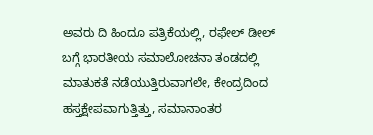ಅವರು ದಿ ಹಿಂದೂ ಪತ್ರಿಕೆಯಲ್ಲಿ, ರಫೇಲ್ ಡೀಲ್ ಬಗ್ಗೆ ಭಾರತೀಯ ಸಮಾಲೋಚನಾ ತಂಡದಲ್ಲಿ ಮಾತುಕತೆ ನಡೆಯುತ್ತಿರುವಾಗಲೇ, ಕೇಂದ್ರದಿಂದ ಹಸ್ತಕ್ಷೇಪವಾಗುತ್ತಿತ್ತು, ಸಮಾನಾಂತರ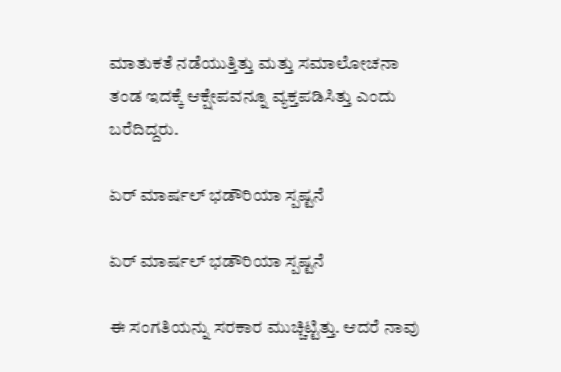ಮಾತುಕತೆ ನಡೆಯುತ್ತಿತ್ತು ಮತ್ತು ಸಮಾಲೋಚನಾ ತಂಡ ಇದಕ್ಕೆ ಆಕ್ಷೇಪವನ್ನೂ ವ್ಯಕ್ತಪಡಿಸಿತ್ತು ಎಂದು ಬರೆದಿದ್ದರು.

ಏರ್ ಮಾರ್ಷಲ್ ಭಡೌರಿಯಾ ಸ್ಪಷ್ಟನೆ

ಏರ್ ಮಾರ್ಷಲ್ ಭಡೌರಿಯಾ ಸ್ಪಷ್ಟನೆ

ಈ ಸಂಗತಿಯನ್ನು ಸರಕಾರ ಮುಚ್ಚಿಟ್ಟಿತ್ತು. ಆದರೆ ನಾವು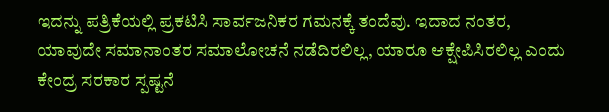ಇದನ್ನು ಪತ್ರಿಕೆಯಲ್ಲಿ ಪ್ರಕಟಿಸಿ ಸಾರ್ವಜನಿಕರ ಗಮನಕ್ಕೆ ತಂದೆವು. ಇದಾದ ನಂತರ, ಯಾವುದೇ ಸಮಾನಾಂತರ ಸಮಾಲೋಚನೆ ನಡೆದಿರಲಿಲ್ಲ, ಯಾರೂ ಆಕ್ಷೇಪಿಸಿರಲಿಲ್ಲ ಎಂದು ಕೇಂದ್ರ ಸರಕಾರ ಸ್ಪಷ್ಟನೆ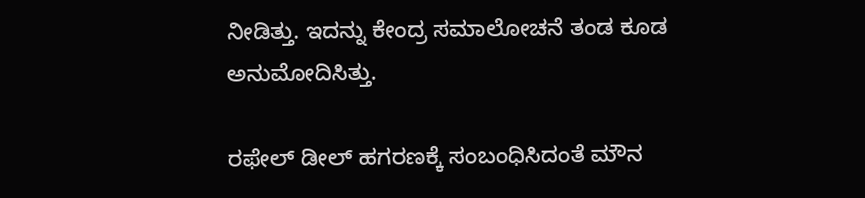ನೀಡಿತ್ತು. ಇದನ್ನು ಕೇಂದ್ರ ಸಮಾಲೋಚನೆ ತಂಡ ಕೂಡ ಅನುಮೋದಿಸಿತ್ತು.

ರಫೇಲ್ ಡೀಲ್ ಹಗರಣಕ್ಕೆ ಸಂಬಂಧಿಸಿದಂತೆ ಮೌನ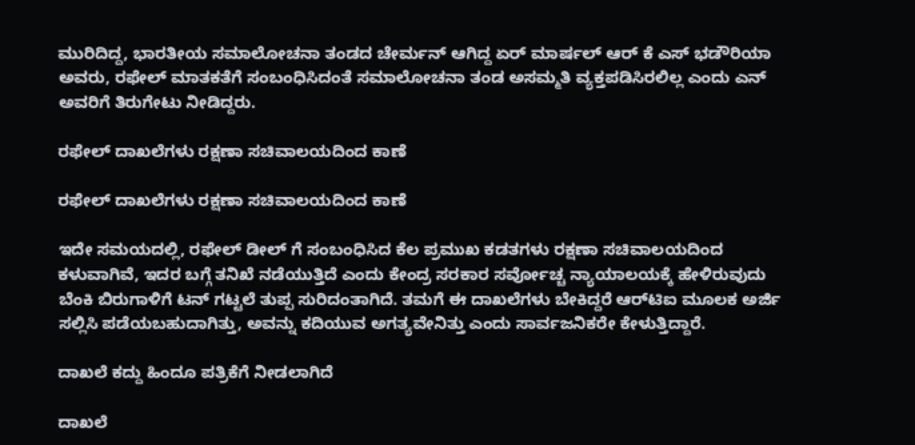ಮುರಿದಿದ್ದ, ಭಾರತೀಯ ಸಮಾಲೋಚನಾ ತಂಡದ ಚೇರ್ಮನ್ ಆಗಿದ್ದ ಏರ್ ಮಾರ್ಷಲ್ ಆರ್ ಕೆ ಎಸ್ ಭಡೌರಿಯಾ ಅವರು, ರಫೇಲ್ ಮಾತಕತೆಗೆ ಸಂಬಂಧಿಸಿದಂತೆ ಸಮಾಲೋಚನಾ ತಂಡ ಅಸಮ್ಮತಿ ವ್ಯಕ್ತಪಡಿಸಿರಲಿಲ್ಲ ಎಂದು ಎನ್ ಅವರಿಗೆ ತಿರುಗೇಟು ನೀಡಿದ್ದರು.

ರಫೇಲ್ ದಾಖಲೆಗಳು ರಕ್ಷಣಾ ಸಚಿವಾಲಯದಿಂದ ಕಾಣೆ

ರಫೇಲ್ ದಾಖಲೆಗಳು ರಕ್ಷಣಾ ಸಚಿವಾಲಯದಿಂದ ಕಾಣೆ

ಇದೇ ಸಮಯದಲ್ಲಿ, ರಫೇಲ್ ಡೀಲ್ ಗೆ ಸಂಬಂಧಿಸಿದ ಕೆಲ ಪ್ರಮುಖ ಕಡತಗಳು ರಕ್ಷಣಾ ಸಚಿವಾಲಯದಿಂದ ಕಳುವಾಗಿವೆ, ಇದರ ಬಗ್ಗೆ ತನಿಖೆ ನಡೆಯುತ್ತಿದೆ ಎಂದು ಕೇಂದ್ರ ಸರಕಾರ ಸರ್ವೋಚ್ಚ ನ್ಯಾಯಾಲಯಕ್ಕೆ ಹೇಳಿರುವುದು ಬೆಂಕಿ ಬಿರುಗಾಳಿಗೆ ಟನ್ ಗಟ್ಟಲೆ ತುಪ್ಪ ಸುರಿದಂತಾಗಿದೆ. ತಮಗೆ ಈ ದಾಖಲೆಗಳು ಬೇಕಿದ್ದರೆ ಆರ್‌ಟಿಐ ಮೂಲಕ ಅರ್ಜಿ ಸಲ್ಲಿಸಿ ಪಡೆಯಬಹುದಾಗಿತ್ತು, ಅವನ್ನು ಕದಿಯುವ ಅಗತ್ಯವೇನಿತ್ತು ಎಂದು ಸಾರ್ವಜನಿಕರೇ ಕೇಳುತ್ತಿದ್ದಾರೆ.

ದಾಖಲೆ ಕದ್ದು ಹಿಂದೂ ಪತ್ರಿಕೆಗೆ ನೀಡಲಾಗಿದೆ

ದಾಖಲೆ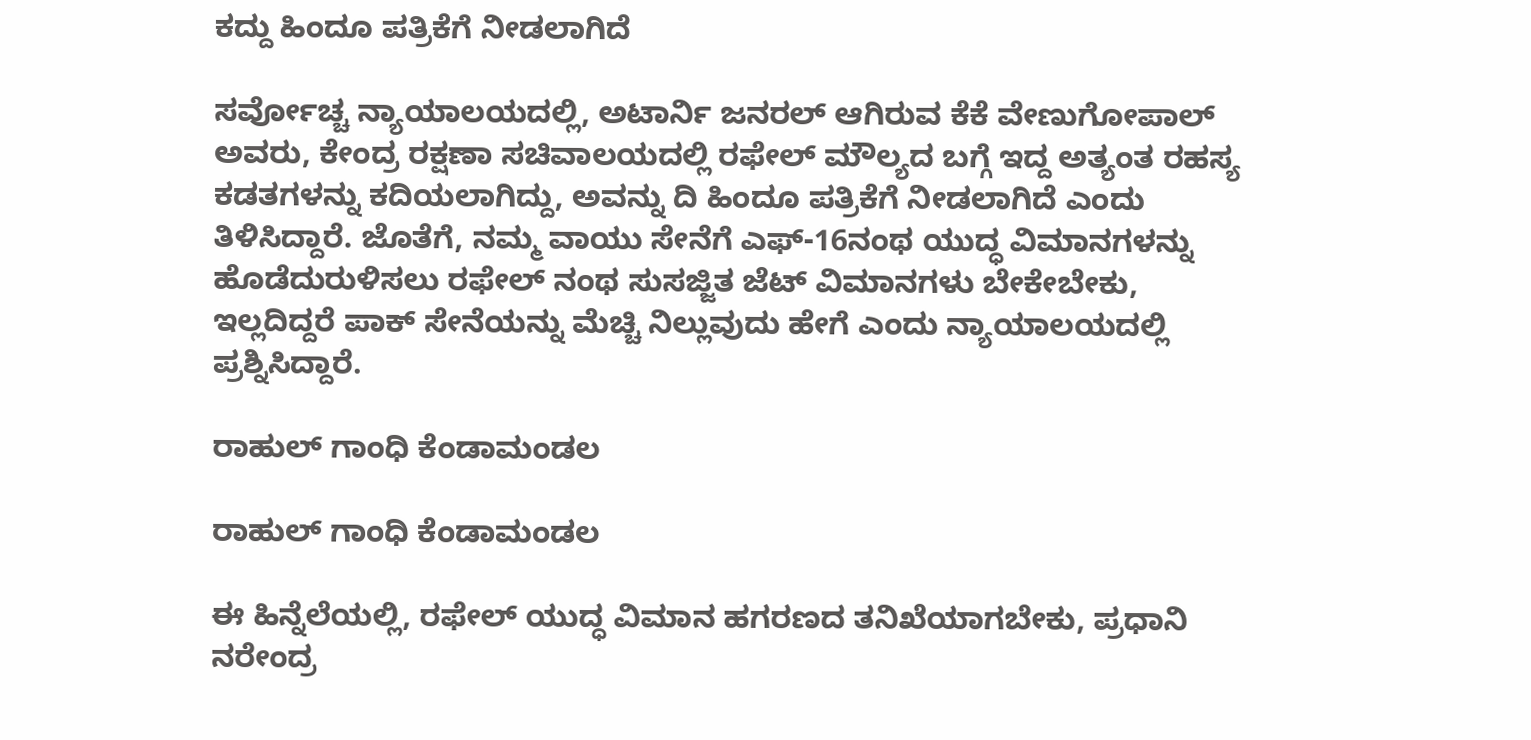ಕದ್ದು ಹಿಂದೂ ಪತ್ರಿಕೆಗೆ ನೀಡಲಾಗಿದೆ

ಸರ್ವೋಚ್ಚ ನ್ಯಾಯಾಲಯದಲ್ಲಿ, ಅಟಾರ್ನಿ ಜನರಲ್ ಆಗಿರುವ ಕೆಕೆ ವೇಣುಗೋಪಾಲ್ ಅವರು, ಕೇಂದ್ರ ರಕ್ಷಣಾ ಸಚಿವಾಲಯದಲ್ಲಿ ರಫೇಲ್ ಮೌಲ್ಯದ ಬಗ್ಗೆ ಇದ್ದ ಅತ್ಯಂತ ರಹಸ್ಯ ಕಡತಗಳನ್ನು ಕದಿಯಲಾಗಿದ್ದು, ಅವನ್ನು ದಿ ಹಿಂದೂ ಪತ್ರಿಕೆಗೆ ನೀಡಲಾಗಿದೆ ಎಂದು ತಿಳಿಸಿದ್ದಾರೆ. ಜೊತೆಗೆ, ನಮ್ಮ ವಾಯು ಸೇನೆಗೆ ಎಫ್-16ನಂಥ ಯುದ್ಧ ವಿಮಾನಗಳನ್ನು ಹೊಡೆದುರುಳಿಸಲು ರಫೇಲ್ ನಂಥ ಸುಸಜ್ಜಿತ ಜೆಟ್ ವಿಮಾನಗಳು ಬೇಕೇಬೇಕು, ಇಲ್ಲದಿದ್ದರೆ ಪಾಕ್ ಸೇನೆಯನ್ನು ಮೆಚ್ಚಿ ನಿಲ್ಲುವುದು ಹೇಗೆ ಎಂದು ನ್ಯಾಯಾಲಯದಲ್ಲಿ ಪ್ರಶ್ನಿಸಿದ್ದಾರೆ.

ರಾಹುಲ್ ಗಾಂಧಿ ಕೆಂಡಾಮಂಡಲ

ರಾಹುಲ್ ಗಾಂಧಿ ಕೆಂಡಾಮಂಡಲ

ಈ ಹಿನ್ನೆಲೆಯಲ್ಲಿ, ರಫೇಲ್ ಯುದ್ಧ ವಿಮಾನ ಹಗರಣದ ತನಿಖೆಯಾಗಬೇಕು, ಪ್ರಧಾನಿ ನರೇಂದ್ರ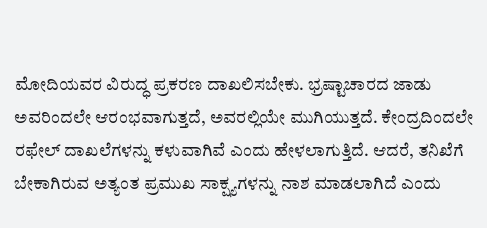ಮೋದಿಯವರ ವಿರುದ್ಧ ಪ್ರಕರಣ ದಾಖಲಿಸಬೇಕು. ಭ್ರಷ್ಟಾಚಾರದ ಜಾಡು ಅವರಿಂದಲೇ ಆರಂಭವಾಗುತ್ತದೆ, ಅವರಲ್ಲಿಯೇ ಮುಗಿಯುತ್ತದೆ. ಕೇಂದ್ರದಿಂದಲೇ ರಫೇಲ್ ದಾಖಲೆಗಳನ್ನು ಕಳುವಾಗಿವೆ ಎಂದು ಹೇಳಲಾಗುತ್ತಿದೆ. ಆದರೆ, ತನಿಖೆಗೆ ಬೇಕಾಗಿರುವ ಅತ್ಯಂತ ಪ್ರಮುಖ ಸಾಕ್ಷ್ಯಗಳನ್ನು ನಾಶ ಮಾಡಲಾಗಿದೆ ಎಂದು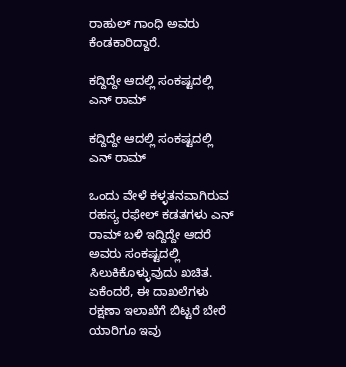ರಾಹುಲ್ ಗಾಂಧಿ ಅವರು ಕೆಂಡಕಾರಿದ್ದಾರೆ.

ಕದ್ದಿದ್ದೇ ಆದಲ್ಲಿ ಸಂಕಷ್ಟದಲ್ಲಿ ಎನ್ ರಾಮ್

ಕದ್ದಿದ್ದೇ ಆದಲ್ಲಿ ಸಂಕಷ್ಟದಲ್ಲಿ ಎನ್ ರಾಮ್

ಒಂದು ವೇಳೆ ಕಳ್ಳತನವಾಗಿರುವ ರಹಸ್ಯ ರಫೇಲ್ ಕಡತಗಳು ಎನ್ ರಾಮ್ ಬಳಿ ಇದ್ದಿದ್ದೇ ಆದರೆ ಅವರು ಸಂಕಷ್ಟದಲ್ಲಿ ಸಿಲುಕಿಕೊಳ್ಳುವುದು ಖಚಿತ. ಏಕೆಂದರೆ, ಈ ದಾಖಲೆಗಳು ರಕ್ಷಣಾ ಇಲಾಖೆಗೆ ಬಿಟ್ಟರೆ ಬೇರೆ ಯಾರಿಗೂ ಇವು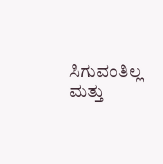ಸಿಗುವಂತಿಲ್ಲ ಮತ್ತು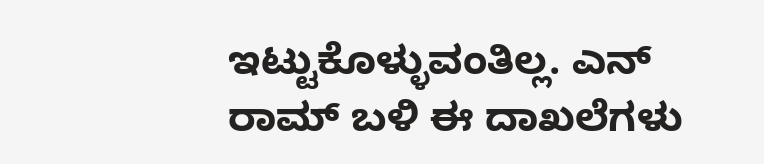ಇಟ್ಟುಕೊಳ್ಳುವಂತಿಲ್ಲ. ಎನ್ ರಾಮ್ ಬಳಿ ಈ ದಾಖಲೆಗಳು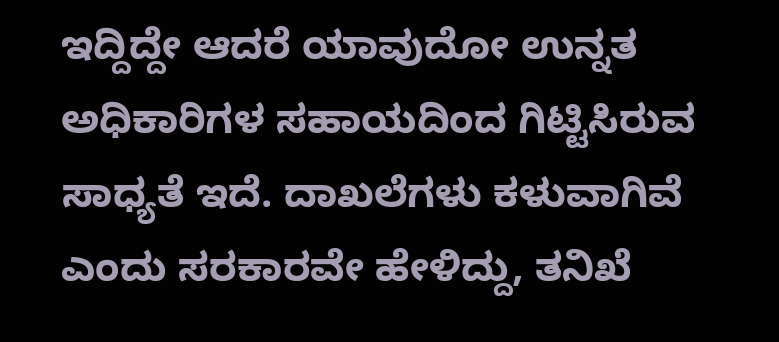ಇದ್ದಿದ್ದೇ ಆದರೆ ಯಾವುದೋ ಉನ್ನತ ಅಧಿಕಾರಿಗಳ ಸಹಾಯದಿಂದ ಗಿಟ್ಟಿಸಿರುವ ಸಾಧ್ಯತೆ ಇದೆ. ದಾಖಲೆಗಳು ಕಳುವಾಗಿವೆ ಎಂದು ಸರಕಾರವೇ ಹೇಳಿದ್ದು, ತನಿಖೆ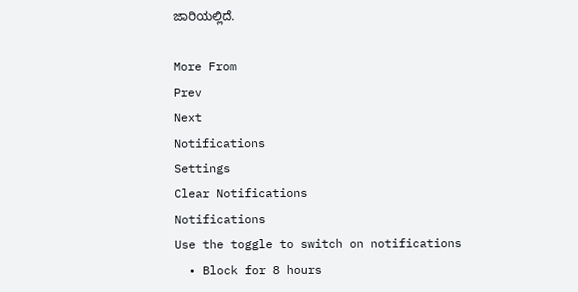ಜಾರಿಯಲ್ಲಿದೆ.

More From
Prev
Next
Notifications
Settings
Clear Notifications
Notifications
Use the toggle to switch on notifications
  • Block for 8 hours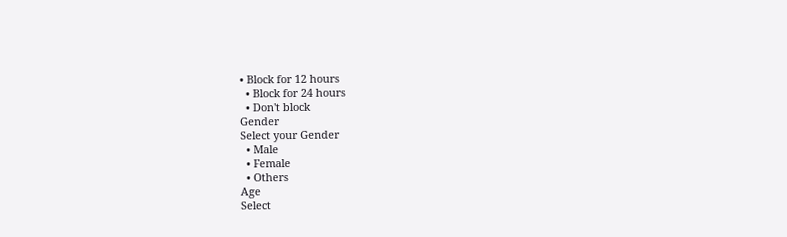• Block for 12 hours
  • Block for 24 hours
  • Don't block
Gender
Select your Gender
  • Male
  • Female
  • Others
Age
Select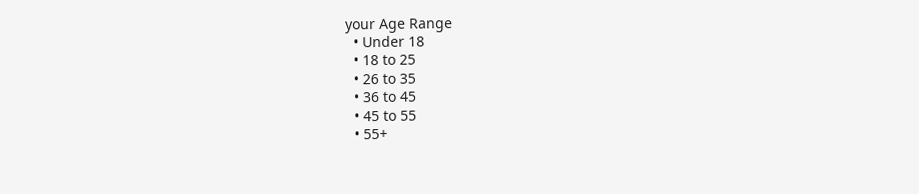your Age Range
  • Under 18
  • 18 to 25
  • 26 to 35
  • 36 to 45
  • 45 to 55
  • 55+